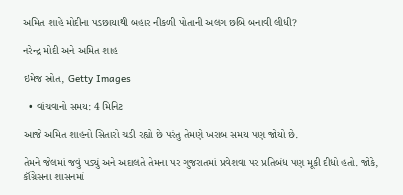અમિત શાહે મોદીના પડછાયાથી બહાર નીકળી પોતાની અલગ છબિ બનાવી લીધી?

નરેન્દ્ર મોદી અને અમિત શાહ

ઇમેજ સ્રોત, Getty Images

  • વાંચવાનો સમય: 4 મિનિટ

આજે અમિત શાહનો સિતારો ચડી રહ્યો છે પરંતુ તેમણે ખરાબ સમય પણ જોયો છે.

તેમને જેલમાં જવું પડ્યું અને અદાલતે તેમના પર ગુજરાતમાં પ્રવેશવા પર પ્રતિબંધ પણ મૂકી દીધો હતો. જોકે, કૉંગ્રેસના શાસનમાં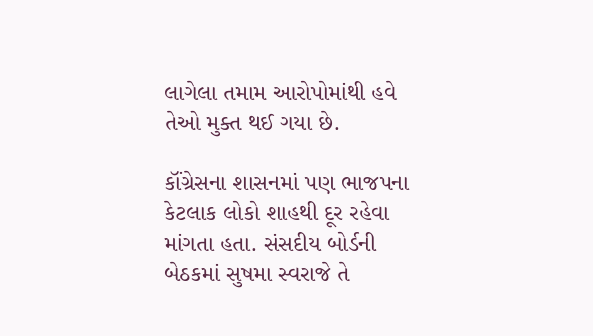લાગેલા તમામ આરોપોમાંથી હવે તેઓ મુક્ત થઈ ગયા છે.

કૉંગ્રેસના શાસનમાં પણ ભાજપના કેટલાક લોકો શાહથી દૂર રહેવા માંગતા હતા. સંસદીય બોર્ડની બેઠકમાં સુષમા સ્વરાજે તે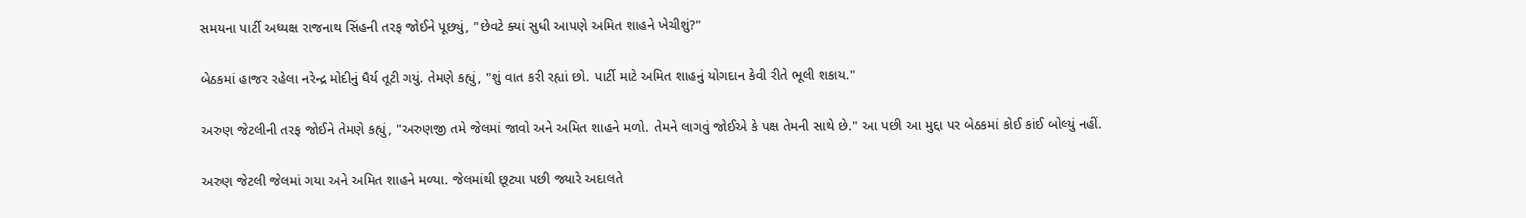સમયના પાર્ટી અધ્યક્ષ રાજનાથ સિંહની તરફ જોઈને પૂછ્યું, "છેવટે ક્યાં સુધી આપણે અમિત શાહને ખેચીશું?"

બેઠકમાં હાજર રહેલા નરેન્દ્ર મોદીનું ધૈર્ય તૂટી ગયું. તેમણે કહ્યું, "શું વાત કરી રહ્યાં છો. પાર્ટી માટે અમિત શાહનું યોગદાન કેવી રીતે ભૂલી શકાય."

અરુણ જેટલીની તરફ જોઈને તેમણે કહ્યું, "અરુણજી તમે જેલમાં જાવો અને અમિત શાહને મળો. તેમને લાગવું જોઈએ કે પક્ષ તેમની સાથે છે." આ પછી આ મુદ્દા પર બેઠકમાં કોઈ કાંઈ બોલ્યું નહીં.

અરુણ જેટલી જેલમાં ગયા અને અમિત શાહને મળ્યા. જેલમાંથી છૂટ્યા પછી જ્યારે અદાલતે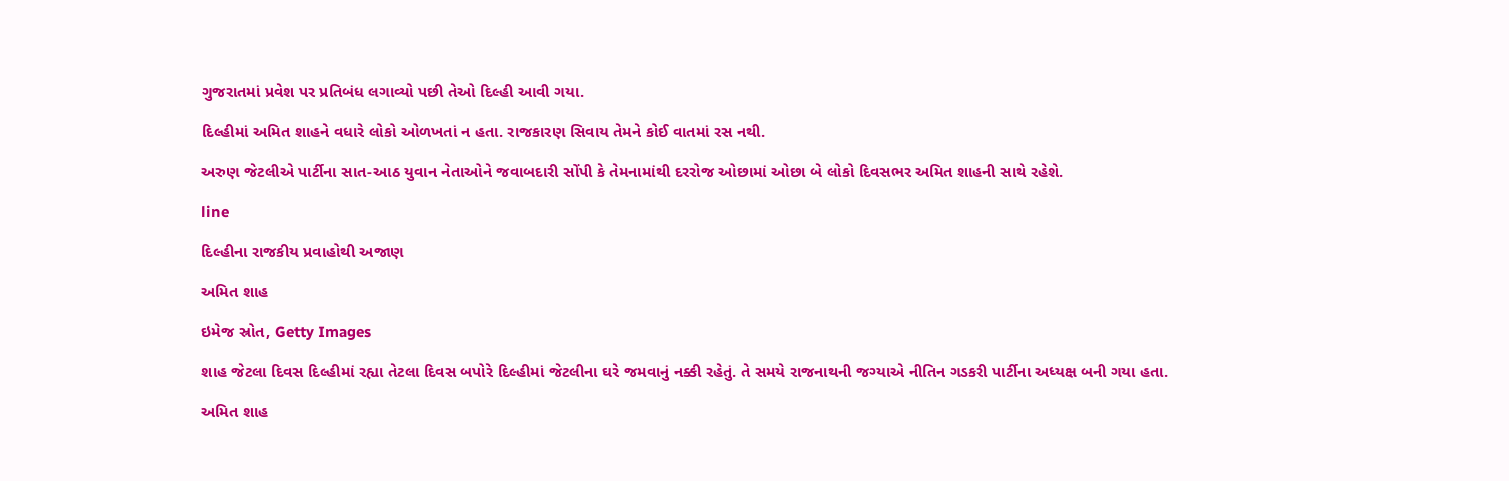ગુજરાતમાં પ્રવેશ પર પ્રતિબંધ લગાવ્યો પછી તેઓ દિલ્હી આવી ગયા.

દિલ્હીમાં અમિત શાહને વધારે લોકો ઓળખતાં ન હતા. રાજકારણ સિવાય તેમને કોઈ વાતમાં રસ નથી.

અરુણ જેટલીએ પાર્ટીના સાત-આઠ યુવાન નેતાઓને જવાબદારી સોંપી કે તેમનામાંથી દરરોજ ઓછામાં ઓછા બે લોકો દિવસભર અમિત શાહની સાથે રહેશે.

line

દિલ્હીના રાજકીય પ્રવાહોથી અજાણ

અમિત શાહ

ઇમેજ સ્રોત, Getty Images

શાહ જેટલા દિવસ દિલ્હીમાં રહ્યા તેટલા દિવસ બપોરે દિલ્હીમાં જેટલીના ઘરે જમવાનું નક્કી રહેતું. તે સમયે રાજનાથની જગ્યાએ નીતિન ગડકરી પાર્ટીના અધ્યક્ષ બની ગયા હતા.

અમિત શાહ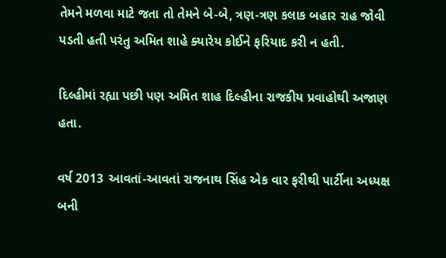તેમને મળવા માટે જતા તો તેમને બે-બે, ત્રણ-ત્રણ કલાક બહાર રાહ જોવી પડતી હતી પરંતુ અમિત શાહે ક્યારેય કોઈને ફરિયાદ કરી ન હતી.

દિલ્હીમાં રહ્યા પછી પણ અમિત શાહ દિલ્હીના રાજકીય પ્રવાહોથી અજાણ હતા.

વર્ષ 2013 આવતાં-આવતાં રાજનાથ સિંહ એક વાર ફરીથી પાર્ટીના અધ્યક્ષ બની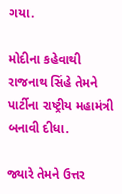ગયા.

મોદીના કહેવાથી રાજનાથ સિંહે તેમને પાર્ટીના રાષ્ટ્રીય મહામંત્રી બનાવી દીધા.

જ્યારે તેમને ઉત્તર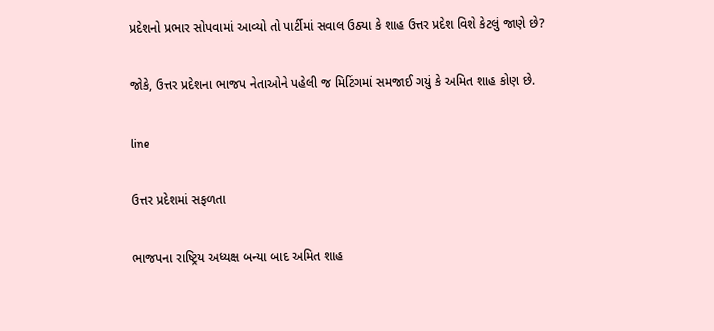પ્રદેશનો પ્રભાર સોપવામાં આવ્યો તો પાર્ટીમાં સવાલ ઉઠ્યા કે શાહ ઉત્તર પ્રદેશ વિશે કેટલું જાણે છે?

જોકે, ઉત્તર પ્રદેશના ભાજપ નેતાઓને પહેલી જ મિટિંગમાં સમજાઈ ગયું કે અમિત શાહ કોણ છે.

line

ઉત્તર પ્રદેશમાં સફળતા

ભાજપના રાષ્ટ્રિય અધ્યક્ષ બન્યા બાદ અમિત શાહ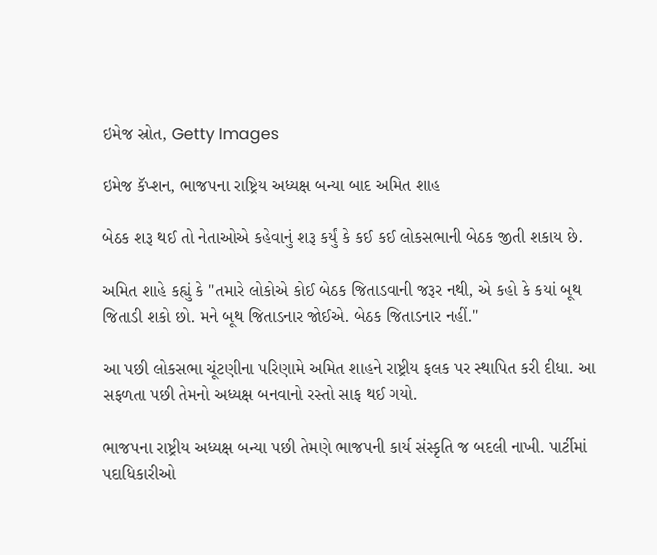ઇમેજ સ્રોત, Getty Images

ઇમેજ કૅપ્શન, ભાજપના રાષ્ટ્રિય અધ્યક્ષ બન્યા બાદ અમિત શાહ

બેઠક શરૂ થઈ તો નેતાઓએ કહેવાનું શરૂ કર્યું કે કઈ કઈ લોકસભાની બેઠક જીતી શકાય છે.

અમિત શાહે કહ્યું કે "તમારે લોકોએ કોઈ બેઠક જિતાડવાની જરૂર નથી, એ કહો કે કયાં બૂથ જિતાડી શકો છો. મને બૂથ જિતાડનાર જોઈએ. બેઠક જિતાડનાર નહીં."

આ પછી લોકસભા ચૂંટણીના પરિણામે અમિત શાહને રાષ્ટ્રીય ફલક પર સ્થાપિત કરી દીધા. આ સફળતા પછી તેમનો અધ્યક્ષ બનવાનો રસ્તો સાફ થઈ ગયો.

ભાજપના રાષ્ટ્રીય અધ્યક્ષ બન્યા પછી તેમણે ભાજપની કાર્ય સંસ્કૃતિ જ બદલી નાખી. પાર્ટીમાં પદાધિકારીઓ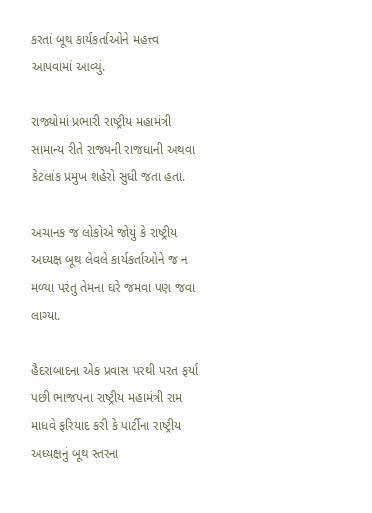કરતાં બૂથ કાર્યકર્તાઓને મહત્ત્વ આપવામાં આવ્યું.

રાજ્યોમાં પ્રભારી રાષ્ટ્રીય મહામંત્રી સામાન્ય રીતે રાજ્યની રાજધાની અથવા કેટલાંક પ્રમુખ શહેરો સુધી જતા હતા.

અચાનક જ લોકોએ જોયું કે રાષ્ટ્રીય અધ્યક્ષ બૂથ લેવલે કાર્યકર્તાઓને જ ન મળ્યા પરંતુ તેમના ઘરે જમવા પણ જવા લાગ્યા.

હૈદરાબાદના એક પ્રવાસ પરથી પરત ફર્યા પછી ભાજપના રાષ્ટ્રીય મહામંત્રી રામ માધવે ફરિયાદ કરી કે પાર્ટીના રાષ્ટ્રીય અધ્યક્ષનું બૂથ સ્તરના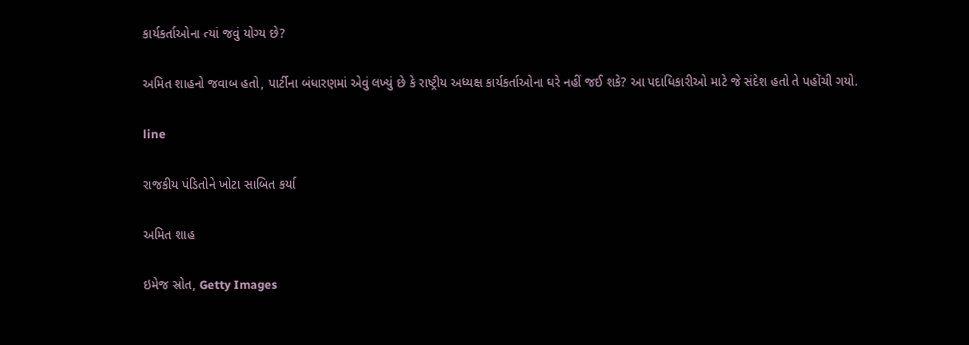કાર્યકર્તાઓના ત્યાં જવું યોગ્ય છે?

અમિત શાહનો જવાબ હતો, પાર્ટીના બંધારણમાં એવું લખ્યું છે કે રાષ્ટ્રીય અધ્યક્ષ કાર્યકર્તાઓના ઘરે નહીં જઈ શકે? આ પદાધિકારીઓ માટે જે સંદેશ હતો તે પહોંચી ગયો.

line

રાજકીય પંડિતોને ખોટા સાબિત કર્યા

અમિત શાહ

ઇમેજ સ્રોત, Getty Images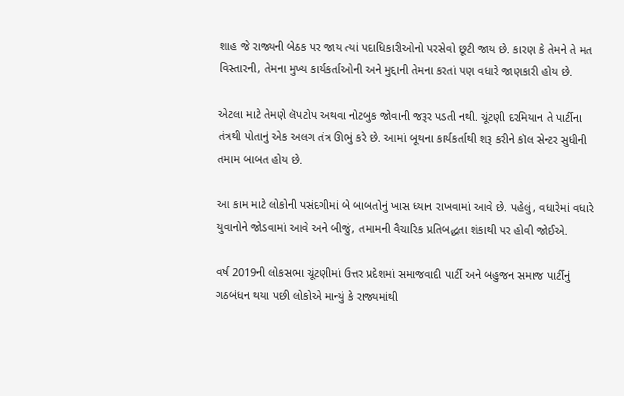શાહ જે રાજ્યની બેઠક પર જાય ત્યાં પદાધિકારીઓનો પરસેવો છૂટી જાય છે. કારણ કે તેમને તે મત વિસ્તારની, તેમના મુખ્ય કાર્યકર્તાઓની અને મુદ્દાની તેમના કરતાં પણ વધારે જાણકારી હોય છે.

એટલા માટે તેમણે લૅપટોપ અથવા નોટબુક જોવાની જરૂર પડતી નથી. ચૂંટણી દરમિયાન તે પાર્ટીના તંત્રથી પોતાનું એક અલગ તંત્ર ઊભું કરે છે. આમાં બૂથના કાર્યકર્તાથી શરૂ કરીને કૉલ સેન્ટર સુધીની તમામ બાબત હોય છે.

આ કામ માટે લોકોની પસંદગીમાં બે બાબતોનું ખાસ ધ્યાન રાખવામાં આવે છે. પહેલું, વધારેમાં વધારે યુવાનોને જોડવામાં આવે અને બીજું, તમામની વૈચારિક પ્રતિબદ્ધતા શંકાથી પર હોવી જોઈએ.

વર્ષ 2019ની લોકસભા ચૂંટણીમાં ઉત્તર પ્રદેશમાં સમાજવાદી પાર્ટી અને બહુજન સમાજ પાર્ટીનું ગઠબંધન થયા પછી લોકોએ માન્યું કે રાજ્યમાંથી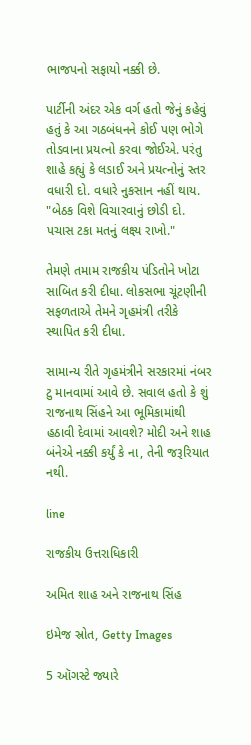ભાજપનો સફાયો નક્કી છે.

પાર્ટીની અંદર એક વર્ગ હતો જેનું કહેવું હતું કે આ ગઠબંધનને કોઈ પણ ભોગે તોડવાના પ્રયત્નો કરવા જોઈએ. પરંતુ શાહે કહ્યું કે લડાઈ અને પ્રયત્નોનું સ્તર વધારી દો. વધારે નુકસાન નહીં થાય. "બેઠક વિશે વિચારવાનું છોડી દો. પચાસ ટકા મતનું લક્ષ્ય રાખો."

તેમણે તમામ રાજકીય પંડિતોને ખોટા સાબિત કરી દીધા. લોકસભા ચૂંટણીની સફળતાએ તેમને ગૃહમંત્રી તરીકે સ્થાપિત કરી દીધા.

સામાન્ય રીતે ગૃહમંત્રીને સરકારમાં નંબર ટુ માનવામાં આવે છે. સવાલ હતો કે શું રાજનાથ સિંહને આ ભૂમિકામાંથી હઠાવી દેવામાં આવશે? મોદી અને શાહ બંનેએ નક્કી કર્યું કે ના, તેની જરૂરિયાત નથી.

line

રાજકીય ઉત્તરાધિકારી

અમિત શાહ અને રાજનાથ સિંહ

ઇમેજ સ્રોત, Getty Images

5 ઑગસ્ટે જ્યારે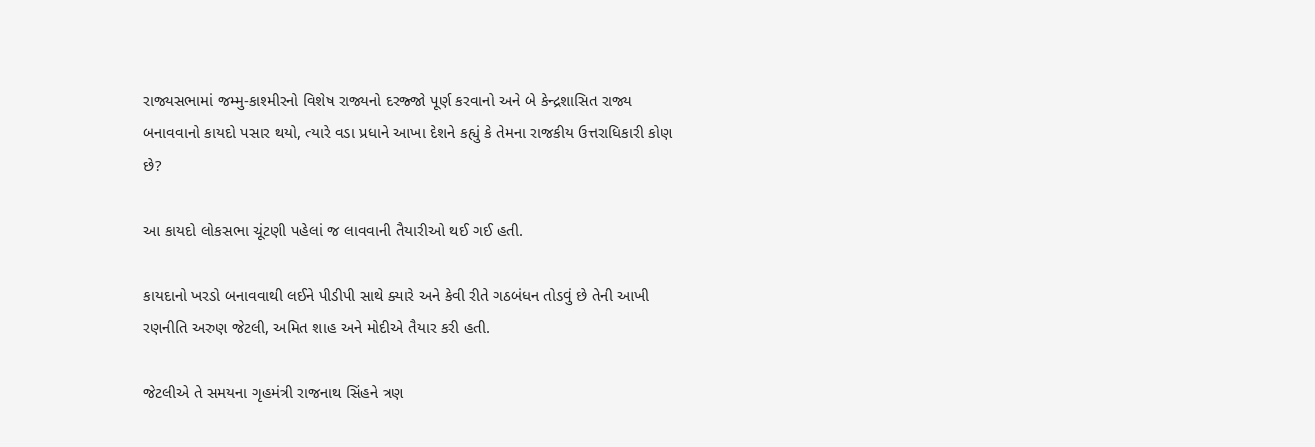રાજ્યસભામાં જમ્મુ-કાશ્મીરનો વિશેષ રાજ્યનો દરજ્જો પૂર્ણ કરવાનો અને બે કેન્દ્રશાસિત રાજ્ય બનાવવાનો કાયદો પસાર થયો, ત્યારે વડા પ્રધાને આખા દેશને કહ્યું કે તેમના રાજકીય ઉત્તરાધિકારી કોણ છે?

આ કાયદો લોકસભા ચૂંટણી પહેલાં જ લાવવાની તૈયારીઓ થઈ ગઈ હતી.

કાયદાનો ખરડો બનાવવાથી લઈને પીડીપી સાથે ક્યારે અને કેવી રીતે ગઠબંધન તોડવું છે તેની આખી રણનીતિ અરુણ જેટલી, અમિત શાહ અને મોદીએ તૈયાર કરી હતી.

જેટલીએ તે સમયના ગૃહમંત્રી રાજનાથ સિંહને ત્રણ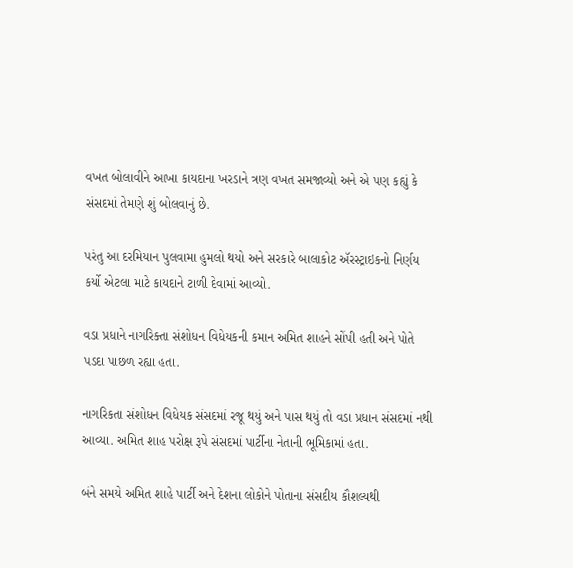વખત બોલાવીને આખા કાયદાના ખરડાને ત્રણ વખત સમજાવ્યો અને એ પણ કહ્યું કે સંસદમાં તેમણે શું બોલવાનું છે.

પરંતુ આ દરમિયાન પુલવામા હુમલો થયો અને સરકારે બાલાકોટ ઍરસ્ટ્રાઇકનો નિર્ણય કર્યો એટલા માટે કાયદાને ટાળી દેવામાં આવ્યો.

વડા પ્રધાને નાગરિક્તા સંશોધન વિધેયકની કમાન અમિત શાહને સોંપી હતી અને પોતે પડદા પાછળ રહ્યા હતા.

નાગરિકતા સંશોધન વિધેયક સંસદમાં રજૂ થયું અને પાસ થયું તો વડા પ્રધાન સંસદમાં નથી આવ્યા. અમિત શાહ પરોક્ષ રૂપે સંસદમાં પાર્ટીના નેતાની ભૂમિકામાં હતા.

બંને સમયે અમિત શાહે પાર્ટી અને દેશના લોકોને પોતાના સંસદીય કૌશલ્યથી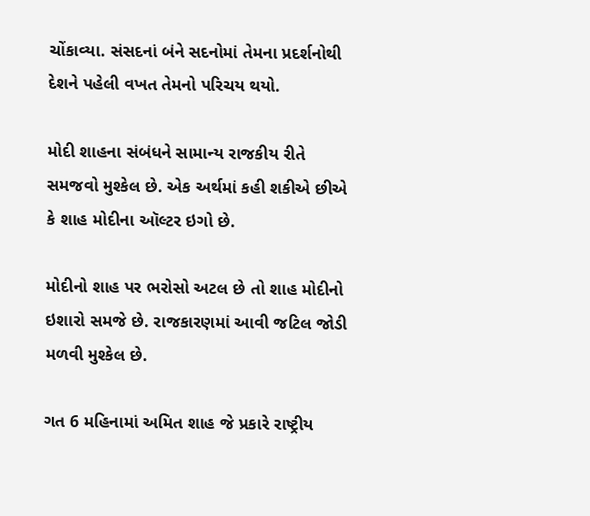ચોંકાવ્યા. સંસદનાં બંને સદનોમાં તેમના પ્રદર્શનોથી દેશને પહેલી વખત તેમનો પરિચય થયો.

મોદી શાહના સંબંધને સામાન્ય રાજકીય રીતે સમજવો મુશ્કેલ છે. એક અર્થમાં કહી શકીએ છીએ કે શાહ મોદીના ઑલ્ટર ઇગો છે.

મોદીનો શાહ પર ભરોસો અટલ છે તો શાહ મોદીનો ઇશારો સમજે છે. રાજકારણમાં આવી જટિલ જોડી મળવી મુશ્કેલ છે.

ગત 6 મહિનામાં અમિત શાહ જે પ્રકારે રાષ્ટ્રીય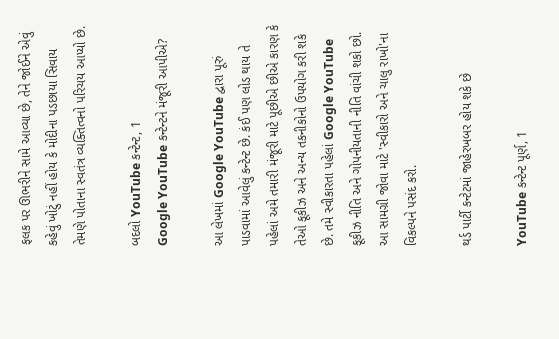ફલક પર ઊભરીને સામે આવ્યા છે, તેને જોઈને એવું કહેવું ખોટું નહીં હોય કે મોદીના પડછાયા સિવાય તેમણે પોતાના સ્વતંત્ર વ્યક્તિત્વનો પરિચય આપ્યો છે.

બદલો YouTube કન્ટેન્ટ, 1
Google YouTube કન્ટેન્ટને મંજૂરી આપીએ?

આ લેખમાં Google YouTube દ્વારા પૂરું પાડવામાં આવેલું કન્ટેન્ટ છે. કંઈ પણ લોડ થાય તે પહેલાં અમે તમારી મંજૂરી માટે પૂછીએ છીએ કારણ કે તેઓ કૂકીઝ અને અન્ય તકનીકોનો ઉપયોગ કરી શકે છે. તમે સ્વીકારતા પહેલાં Google YouTube કૂકીઝ નીતિ અને ગોપનીયતાની નીતિ વાંચી શકો છો. આ સામગ્રી જોવા માટે 'સ્વીકારો અને ચાલુ રાખો'ના વિકલ્પને પસંદ કરો.

થર્ડ પાર્ટી કન્ટેટમાં જાહેરખબર હોય શકે છે

YouTube કન્ટેન્ટ પૂર્ણ, 1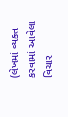(લેખમાં વ્યક્ત કરવામાં આવેલા વિચાર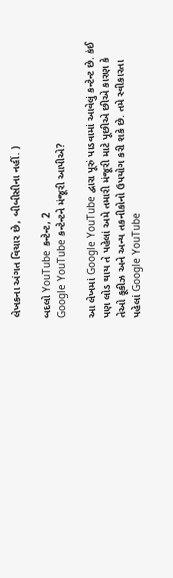લેખકના અંગત વિચાર છે, બીબીસીના નહીં. )

બદલો YouTube કન્ટેન્ટ, 2
Google YouTube કન્ટેન્ટને મંજૂરી આપીએ?

આ લેખમાં Google YouTube દ્વારા પૂરું પાડવામાં આવેલું કન્ટેન્ટ છે. કંઈ પણ લોડ થાય તે પહેલાં અમે તમારી મંજૂરી માટે પૂછીએ છીએ કારણ કે તેઓ કૂકીઝ અને અન્ય તકનીકોનો ઉપયોગ કરી શકે છે. તમે સ્વીકારતા પહેલાં Google YouTube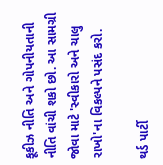કૂકીઝ નીતિ અને ગોપનીયતાની નીતિ વાંચી શકો છો. આ સામગ્રી જોવા માટે 'સ્વીકારો અને ચાલુ રાખો'ના વિકલ્પને પસંદ કરો.

થર્ડ પાર્ટી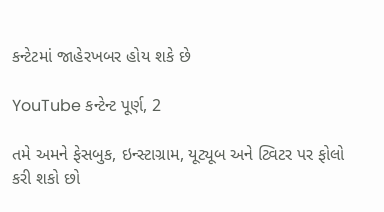કન્ટેટમાં જાહેરખબર હોય શકે છે

YouTube કન્ટેન્ટ પૂર્ણ, 2

તમે અમને ફેસબુક, ઇન્સ્ટાગ્રામ, યૂટ્યૂબ અને ટ્વિટર પર ફોલો કરી શકો છો